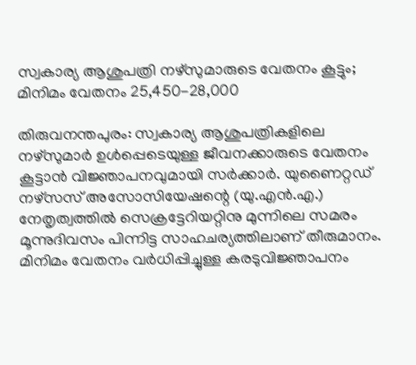സ്വകാര്യ ആശുപത്രി നഴ്സുമാരുടെ വേതനം കൂട്ടും; മിനിമം വേതനം 25,450-28,000

തിരുവനന്തപുരം: സ്വകാര്യ ആശുപത്രികളിലെ നഴ്‌സുമാർ ഉൾപ്പെടെയുള്ള ജീവനക്കാരുടെ വേതനം കൂട്ടാൻ വിജ്ഞാപനവുമായി സർക്കാർ. യുണൈറ്റഡ് നഴ്‌സസ് അസോസിയേഷന്റെ (യു.എൻ.എ.) നേതൃത്വത്തിൽ സെക്രട്ടേറിയറ്റിനു മുന്നിലെ സമരം മൂന്നുദിവസം പിന്നിട്ട സാഹചര്യത്തിലാണ് തീരുമാനം. മിനിമം വേതനം വർധിപ്പിച്ചുള്ള കരടുവിജ്ഞാപനം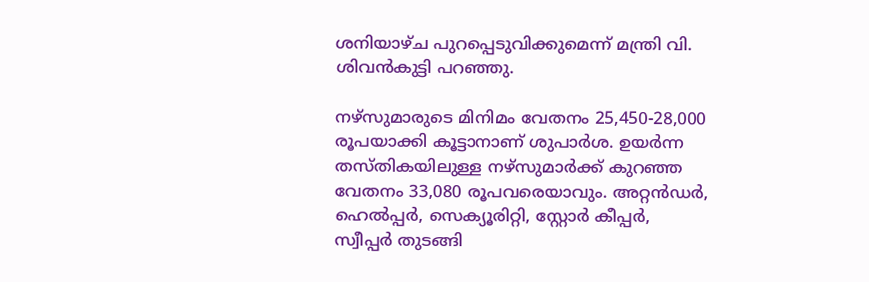ശനിയാഴ്ച പുറപ്പെടുവിക്കുമെന്ന് മന്ത്രി വി. ശിവൻകുട്ടി പറഞ്ഞു.

നഴ്‌സുമാരുടെ മിനിമം വേതനം 25,450-28,000 രൂപയാക്കി കൂട്ടാനാണ് ശുപാർശ. ഉയർന്ന തസ്തികയിലുള്ള നഴ്‌സുമാർക്ക് കുറഞ്ഞ വേതനം 33,080 രൂപവരെയാവും. അറ്റൻഡർ, ഹെൽപ്പർ, സെക്യൂരിറ്റി, സ്റ്റോർ കീപ്പർ, സ്വീപ്പർ തുടങ്ങി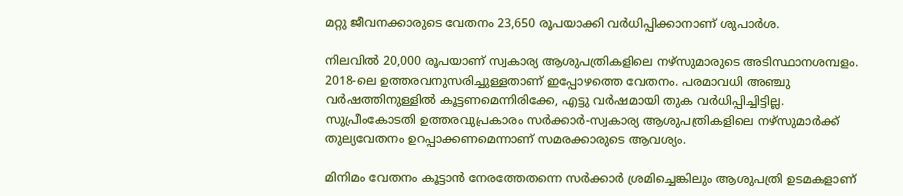മറ്റു ജീവനക്കാരുടെ വേതനം 23,650 രൂപയാക്കി വർധിപ്പിക്കാനാണ് ശുപാർശ.

നിലവിൽ 20,000 രൂപയാണ് സ്വകാര്യ ആശുപത്രികളിലെ നഴ്‌സുമാരുടെ അടിസ്ഥാനശമ്പളം. 2018-ലെ ഉത്തരവനുസരിച്ചുള്ളതാണ് ഇപ്പോഴത്തെ വേതനം. പരമാവധി അഞ്ചു വർഷത്തിനുള്ളിൽ കൂട്ടണമെന്നിരിക്കേ, എട്ടു വർഷമായി തുക വർധിപ്പിച്ചിട്ടില്ല. സുപ്രീംകോടതി ഉത്തരവുപ്രകാരം സർക്കാർ-സ്വകാര്യ ആശുപത്രികളിലെ നഴ്‌സുമാർക്ക് തുല്യവേതനം ഉറപ്പാക്കണമെന്നാണ് സമരക്കാരുടെ ആവശ്യം.

മിനിമം വേതനം കൂട്ടാൻ നേരത്തേതന്നെ സർക്കാർ ശ്രമിച്ചെങ്കിലും ആശുപത്രി ഉടമകളാണ്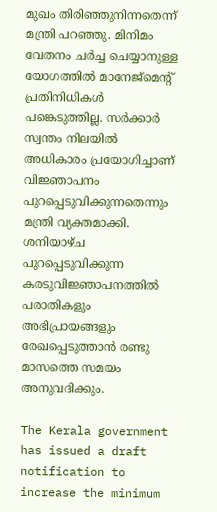മുഖം തിരിഞ്ഞുനിന്നതെന്ന് മന്ത്രി പറഞ്ഞു. മിനിമം വേതനം ചർച്ച ചെയ്യാനുള്ള യോഗത്തിൽ മാനേജ്‌മെന്റ് പ്രതിനിധികൾ പങ്കെടുത്തില്ല. സർക്കാർ സ്വന്തം നിലയിൽ അധികാരം പ്രയോഗിച്ചാണ് വിജ്ഞാപനം പുറപ്പെടുവിക്കുന്നതെന്നും മന്ത്രി വ്യക്തമാക്കി. ശനിയാഴ്ച പുറപ്പെടുവിക്കുന്ന കരടുവിജ്ഞാപനത്തിൽ പരാതികളും അഭിപ്രായങ്ങളും രേഖപ്പെടുത്താൻ രണ്ടു മാസത്തെ സമയം അനുവദിക്കും.

The Kerala government has issued a draft notification to increase the minimum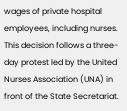wages of private hospital employees, including nurses. This decision follows a three-day protest led by the United Nurses Association (UNA) in front of the State Secretariat.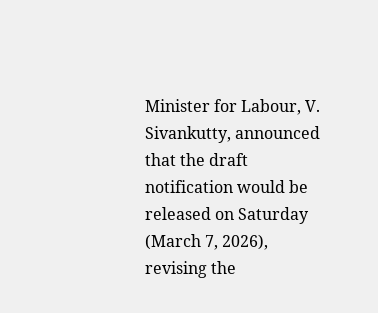Minister for Labour, V. Sivankutty, announced that the draft notification would be released on Saturday (March 7, 2026), revising the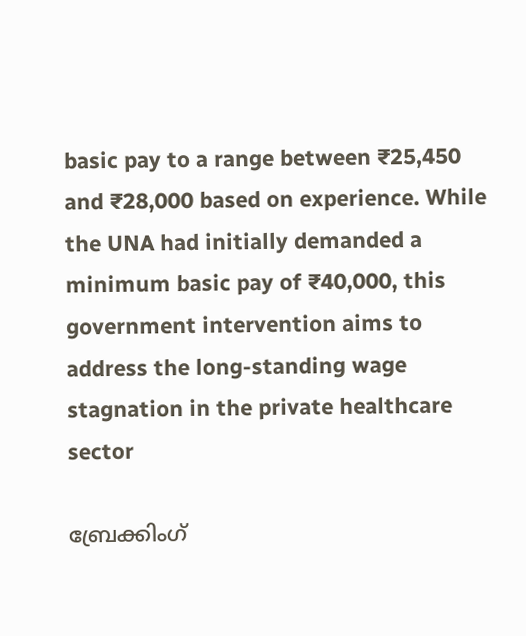basic pay to a range between ₹25,450 and ₹28,000 based on experience. While the UNA had initially demanded a minimum basic pay of ₹40,000, this government intervention aims to address the long-standing wage stagnation in the private healthcare sector

ബ്രേക്കിംഗ്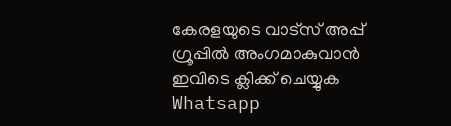കേരളയുടെ വാട്സ് അപ്പ് ഗ്രൂപ്പിൽ അംഗമാകുവാൻ ഇവിടെ ക്ലിക്ക് ചെയ്യുക Whatsapp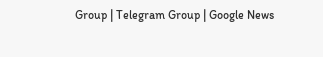Group | Telegram Group | Google News